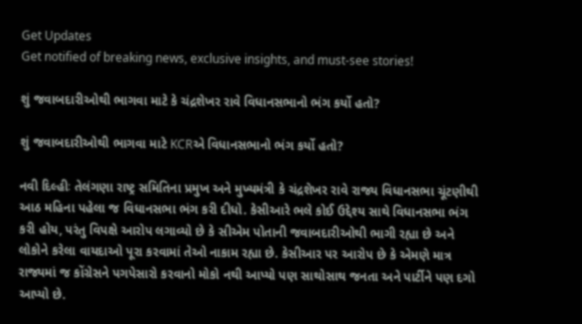Get Updates
Get notified of breaking news, exclusive insights, and must-see stories!

શું જવાબદારીઓથી ભાગવા માટે કે ચંદ્રશેખર રાવે વિધાનસભાનો ભંગ કર્યો હતો?

શું જવાબદારીઓથી ભાગવા માટે KCRએ વિધાનસભાનો ભંગ કર્યો હતો?

નવી દિલ્હીઃ તેલંગણા રાષ્ટ્ર સમિતિના પ્રમુખ અને મુખ્યમંત્રી કે ચંદ્રશેખર રાવે રાજ્ય વિધાનસભા ચૂંટણીથી આઠ મહિના પહેલા જ વિધાનસભા ભંગ કરી દીધો. કેસીઆરે ભલે કોઈ ઉદ્દેશ્ય સાથે વિધાનસભા ભંગ કરી હોય, પરંતુ વિપક્ષે આરોપ લગાવ્યો છે કે સીએમ પોતાની જવાબદારીઓથી ભાગી રહ્યા છે અને લોકોને કરેલા વાયદાઓ પૂરા કરવામાં તેઓ નાકામ રહ્યા છે. કેસીઆર પર આરોપ છે કે એમણે માત્ર રાજ્યમાં જ કોંગ્રેસને પગપેસારો કરવાનો મોકો નથી આપ્યો પણ સાથોસાથ જનતા અને પાર્ટીને પણ દગો આપ્યો છે.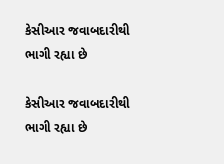કેસીઆર જવાબદારીથી ભાગી રહ્યા છે

કેસીઆર જવાબદારીથી ભાગી રહ્યા છે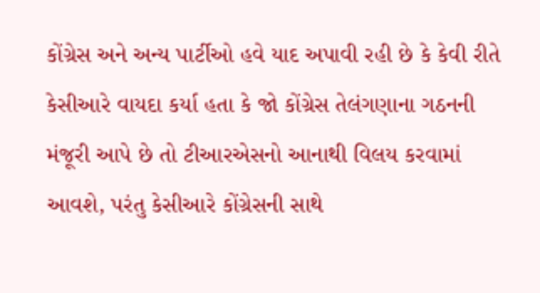કોંગ્રેસ અને અન્ય પાર્ટીઓ હવે યાદ અપાવી રહી છે કે કેવી રીતે કેસીઆરે વાયદા કર્યા હતા કે જો કોંગ્રેસ તેલંગણાના ગઠનની મંજૂરી આપે છે તો ટીઆરએસનો આનાથી વિલય કરવામાં આવશે, પરંતુ કેસીઆરે કોંગ્રેસની સાથે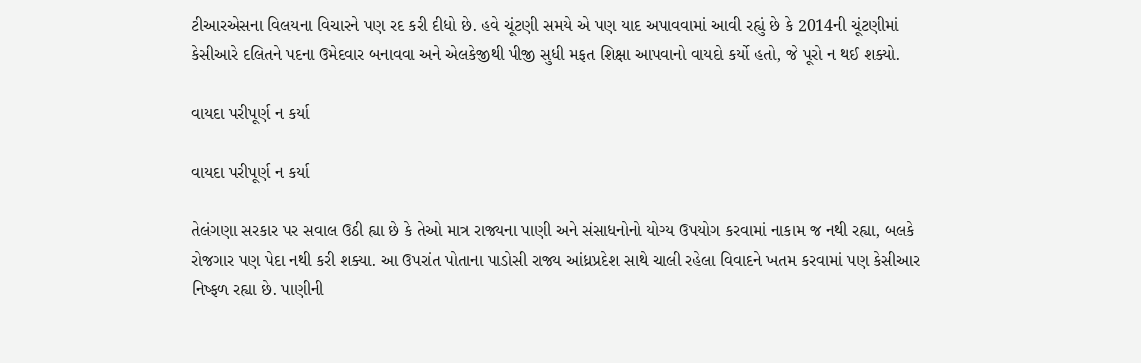ટીઆરએસના વિલયના વિચારને પણ રદ કરી દીધો છે. હવે ચૂંટણી સમયે એ પણ યાદ અપાવવામાં આવી રહ્યું છે કે 2014ની ચૂંટણીમાં કેસીઆરે દલિતને પદના ઉમેદવાર બનાવવા અને એલકેજીથી પીજી સુધી મફત શિક્ષા આપવાનો વાયદો કર્યો હતો, જે પૂરો ન થઈ શક્યો.

વાયદા પરીપૂર્ણ ન કર્યા

વાયદા પરીપૂર્ણ ન કર્યા

તેલંગણા સરકાર પર સવાલ ઉઠી હ્યા છે કે તેઓ માત્ર રાજ્યના પાણી અને સંસાધનોનો યોગ્ય ઉપયોગ કરવામાં નાકામ જ નથી રહ્યા, બલકે રોજગાર પણ પેદા નથી કરી શક્યા. આ ઉપરાંત પોતાના પાડોસી રાજ્ય આંધ્રપ્રદેશ સાથે ચાલી રહેલા વિવાદને ખતમ કરવામાં પણ કેસીઆર નિષ્ફળ રહ્યા છે. પાણીની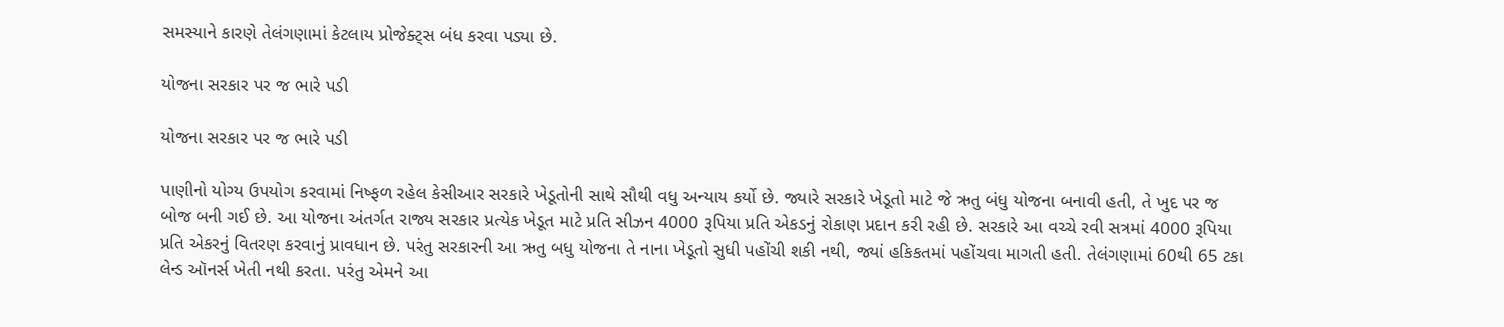સમસ્યાને કારણે તેલંગણામાં કેટલાય પ્રોજેક્ટ્સ બંધ કરવા પડ્યા છે.

યોજના સરકાર પર જ ભારે પડી

યોજના સરકાર પર જ ભારે પડી

પાણીનો યોગ્ય ઉપયોગ કરવામાં નિષ્ફળ રહેલ કેસીઆર સરકારે ખેડૂતોની સાથે સૌથી વધુ અન્યાય કર્યો છે. જ્યારે સરકારે ખેડૂતો માટે જે ઋતુ બંધુ યોજના બનાવી હતી, તે ખુદ પર જ બોજ બની ગઈ છે. આ યોજના અંતર્ગત રાજ્ય સરકાર પ્રત્યેક ખેડૂત માટે પ્રતિ સીઝન 4000 રૂપિયા પ્રતિ એકડનું રોકાણ પ્રદાન કરી રહી છે. સરકારે આ વચ્ચે રવી સત્રમાં 4000 રૂપિયા પ્રતિ એકરનું વિતરણ કરવાનું પ્રાવધાન છે. પરંતુ સરકારની આ ઋતુ બધુ યોજના તે નાના ખેડૂતો સુધી પહોંચી શકી નથી, જ્યાં હકિકતમાં પહોંચવા માગતી હતી. તેલંગણામાં 60થી 65 ટકા લેન્ડ ઑનર્સ ખેતી નથી કરતા. પરંતુ એમને આ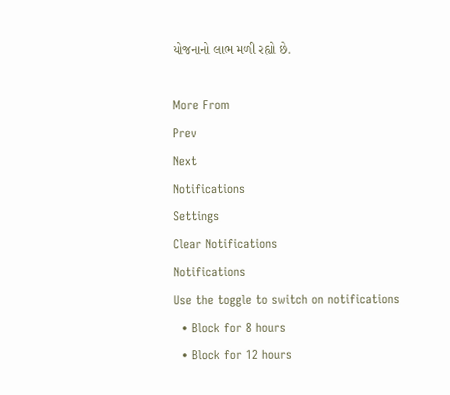યોજનાનો લાભ મળી રહ્યો છે.

More From
Prev
Next
Notifications
Settings
Clear Notifications
Notifications
Use the toggle to switch on notifications
  • Block for 8 hours
  • Block for 12 hours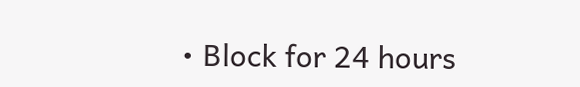• Block for 24 hours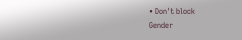• Don't block
Gender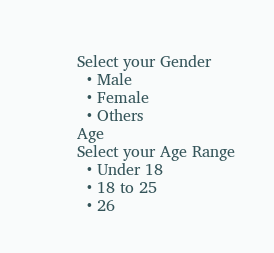Select your Gender
  • Male
  • Female
  • Others
Age
Select your Age Range
  • Under 18
  • 18 to 25
  • 26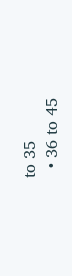to 35
  • 36 to 45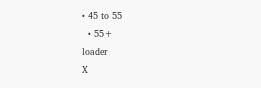• 45 to 55
  • 55+
loader
X